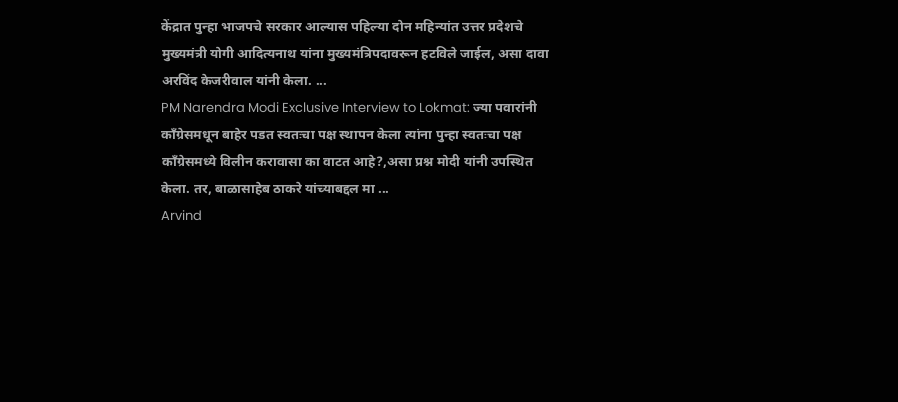केंद्रात पुन्हा भाजपचे सरकार आल्यास पहिल्या दोन महिन्यांत उत्तर प्रदेशचे मुख्यमंत्री योगी आदित्यनाथ यांना मुख्यमंत्रिपदावरून हटविले जाईल, असा दावा अरविंद केजरीवाल यांनी केला. ...
PM Narendra Modi Exclusive Interview to Lokmat: ज्या पवारांनी काँग्रेसमधून बाहेर पडत स्वतःचा पक्ष स्थापन केला त्यांना पुन्हा स्वतःचा पक्ष काँग्रेसमध्ये विलीन करावासा का वाटत आहे?,असा प्रश्न मोदी यांनी उपस्थित केला. तर, बाळासाहेब ठाकरे यांच्याबद्दल मा ...
Arvind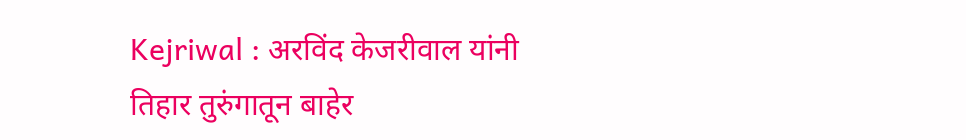Kejriwal : अरविंद केजरीवाल यांनी तिहार तुरुंगातून बाहेर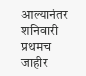आल्यानंतर शनिवारी प्रथमच जाहीर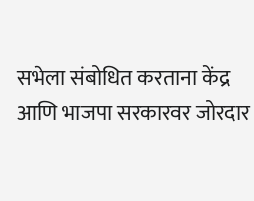सभेला संबोधित करताना केंद्र आणि भाजपा सरकारवर जोरदार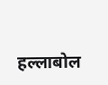हल्लाबोल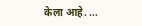केला आहे. ...